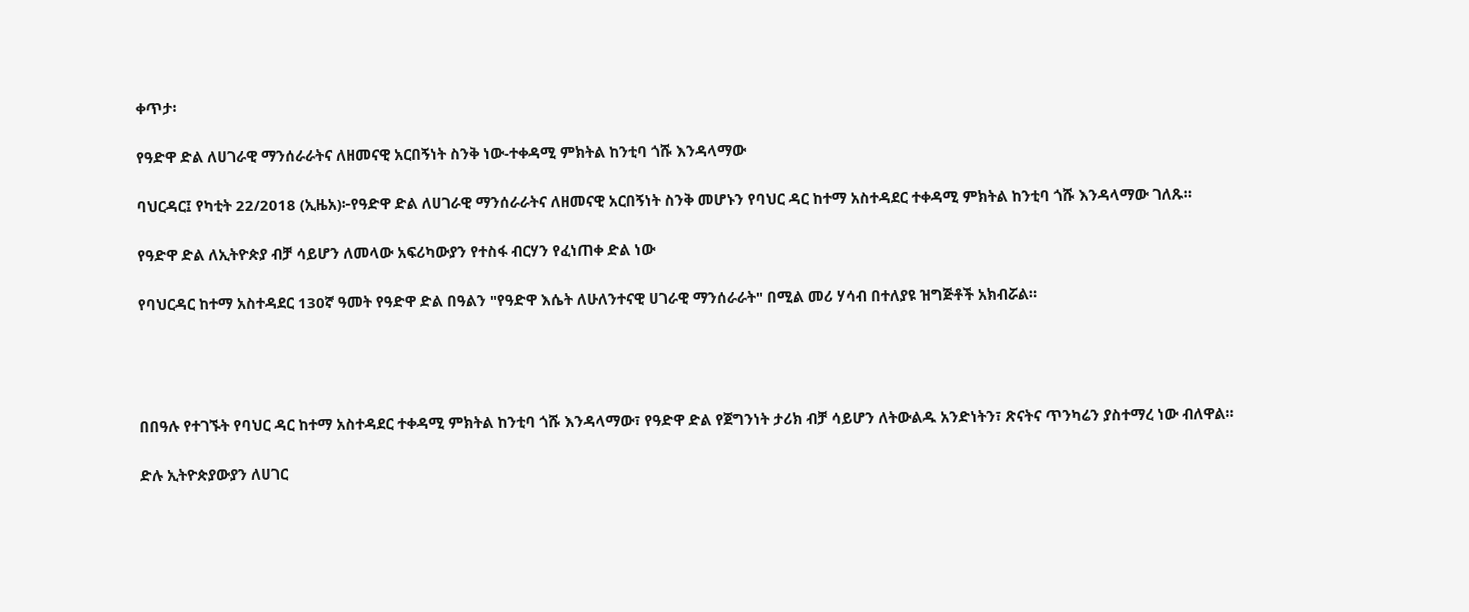ቀጥታ፡

የዓድዋ ድል ለሀገራዊ ማንሰራራትና ለዘመናዊ አርበኝነት ስንቅ ነው-ተቀዳሚ ምክትል ከንቲባ ጎሹ እንዳላማው

ባህርዳር፤ የካቲት 22/2018 (ኢዜአ)፦የዓድዋ ድል ለሀገራዊ ማንሰራራትና ለዘመናዊ አርበኝነት ስንቅ መሆኑን የባህር ዳር ከተማ አስተዳደር ተቀዳሚ ምክትል ከንቲባ ጎሹ እንዳላማው ገለጹ።

የዓድዋ ድል ለኢትዮጵያ ብቻ ሳይሆን ለመላው አፍሪካውያን የተስፋ ብርሃን የፈነጠቀ ድል ነው

የባህርዳር ከተማ አስተዳደር 130ኛ ዓመት የዓድዋ ድል በዓልን "የዓድዋ እሴት ለሁለንተናዊ ሀገራዊ ማንሰራራት" በሚል መሪ ሃሳብ በተለያዩ ዝግጅቶች አክብሯል።




በበዓሉ የተገኙት የባህር ዳር ከተማ አስተዳደር ተቀዳሚ ምክትል ከንቲባ ጎሹ እንዳላማው፣ የዓድዋ ድል የጀግንነት ታሪክ ብቻ ሳይሆን ለትውልዱ አንድነትን፣ ጽናትና ጥንካሬን ያስተማረ ነው ብለዋል።

ድሉ ኢትዮጵያውያን ለሀገር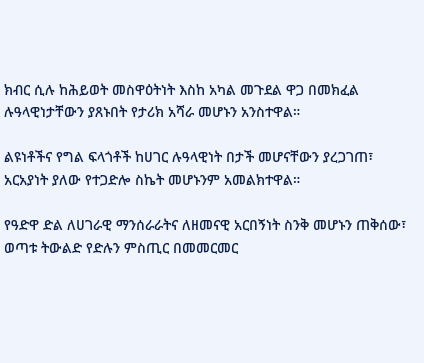ክብር ሲሉ ከሕይወት መስዋዕትነት እስከ አካል መጉደል ዋጋ በመክፈል ሉዓላዊነታቸውን ያጸኑበት የታሪክ አሻራ መሆኑን አንስተዋል።

ልዩነቶችና የግል ፍላጎቶች ከሀገር ሉዓላዊነት በታች መሆናቸውን ያረጋገጠ፣ አርአያነት ያለው የተጋድሎ ስኬት መሆኑንም አመልክተዋል።

የዓድዋ ድል ለሀገራዊ ማንሰራራትና ለዘመናዊ አርበኝነት ስንቅ መሆኑን ጠቅሰው፣ ወጣቱ ትውልድ የድሉን ምስጢር በመመርመር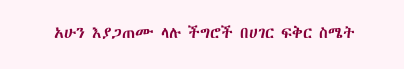አሁን እያጋጠሙ ላሉ ችግሮች በሀገር ፍቅር ስሜት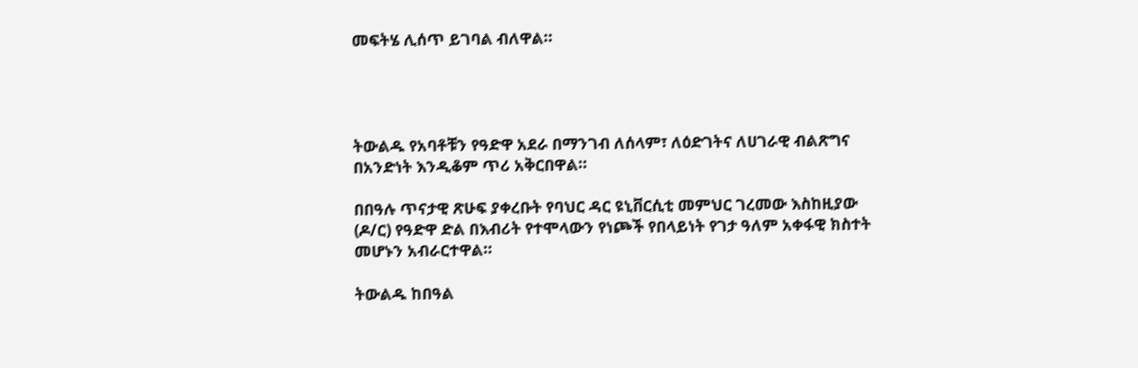መፍትሄ ሊሰጥ ይገባል ብለዋል።




ትውልዱ የአባቶቹን የዓድዋ አደራ በማንገብ ለሰላም፣ ለዕድገትና ለሀገራዊ ብልጽግና በአንድነት እንዲቆም ጥሪ አቅርበዋል።

በበዓሉ ጥናታዊ ጽሁፍ ያቀረቡት የባህር ዳር ዩኒቨርሲቲ መምህር ገረመው እስከዚያው (ዶ/ር) የዓድዋ ድል በእብሪት የተሞላውን የነጮች የበላይነት የገታ ዓለም አቀፋዊ ክስተት መሆኑን አብራርተዋል።

ትውልዱ ከበዓል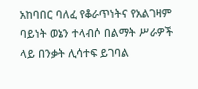አከባበር ባለፈ የቆራጥነትና የአልገዛም ባይነት ወኔን ተላብሶ በልማት ሥራዎች ላይ በንቃት ሊሳተፍ ይገባል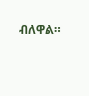ብለዋል።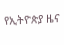የኢትዮጵያ ዜና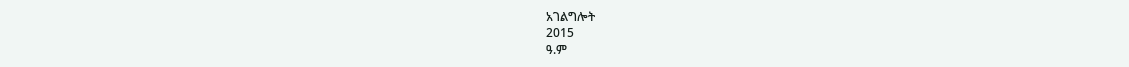አገልግሎት
2015
ዓ.ም